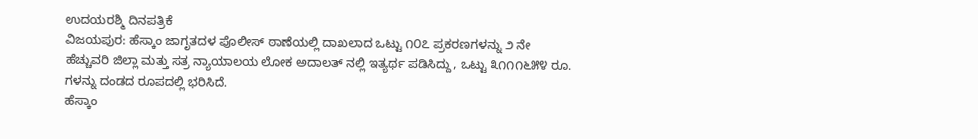ಉದಯರಶ್ಮಿ ದಿನಪತ್ರಿಕೆ
ವಿಜಯಪುರ: ಹೆಸ್ಕಾಂ ಜಾಗೃತದಳ ಪೊಲೀಸ್ ಠಾಣೆಯಲ್ಲಿ ದಾಖಲಾದ ಒಟ್ಟು ೧೦೭ ಪ್ರಕರಣಗಳನ್ನು ೨ ನೇ ಹೆಚ್ಚುವರಿ ಜಿಲ್ಲಾ ಮತ್ತು ಸತ್ರ ನ್ಯಾಯಾಲಯ ಲೋಕ ಅದಾಲತ್ ನಲ್ಲಿ ಇತ್ಯರ್ಥ ಪಡಿಸಿದ್ದು, ಒಟ್ಟು ೩೧೧೧೬೫೪ ರೂ. ಗಳನ್ನು ದಂಡದ ರೂಪದಲ್ಲಿ ಭರಿಸಿದೆ.
ಹೆಸ್ಕಾಂ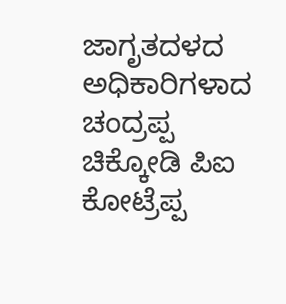ಜಾಗೃತದಳದ ಅಧಿಕಾರಿಗಳಾದ ಚಂದ್ರಪ್ಪ ಚಿಕ್ಕೋಡಿ ಪಿಐ ಕೋಟ್ರೆಪ್ಪ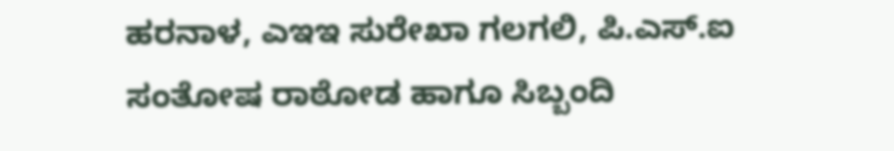ಹರನಾಳ, ಎಇಇ ಸುರೇಖಾ ಗಲಗಲಿ, ಪಿ.ಎಸ್.ಐ ಸಂತೋಷ ರಾಠೋಡ ಹಾಗೂ ಸಿಬ್ಬಂದಿ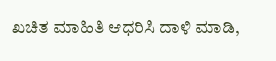ಖಚಿತ ಮಾಹಿತಿ ಆಧರಿಸಿ ದಾಳಿ ಮಾಡಿ,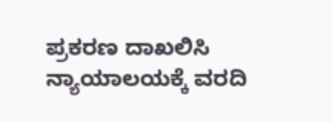ಪ್ರಕರಣ ದಾಖಲಿಸಿ ನ್ಯಾಯಾಲಯಕ್ಕೆ ವರದಿ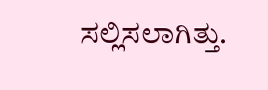ಸಲ್ಲಿಸಲಾಗಿತ್ತು.